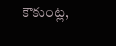కౌకుంట్ల,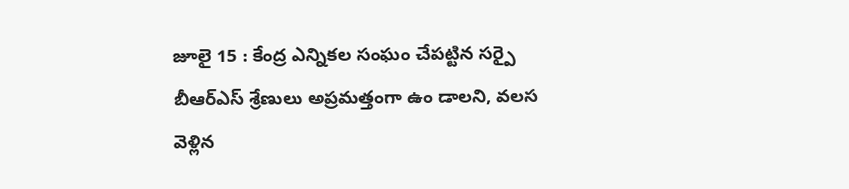జూలై 15 : కేంద్ర ఎన్నికల సంఘం చేపట్టిన సర్పై బీఆర్ఎస్ శ్రేణులు అప్రమత్తంగా ఉం డాలని, వలస వెళ్లిన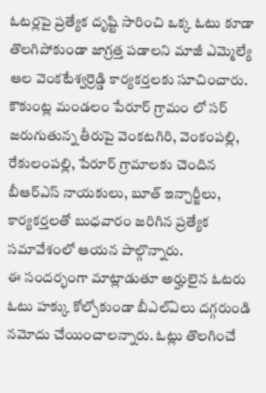ఓటర్లపై ప్రత్యేక దృష్టి సారించి ఒక్క ఓటు కూడా తొలగిపోకుండా జాగ్రత్త పడాలని మాజీ ఎమ్మెల్యే ఆల వెంకటేశ్వర్రెడ్డి కార్యకర్తలకు సూచించారు. కౌకుంట్ల మండలం పేరూర్ గ్రామం లో సర్ జరుగుతున్న తీరుపై వెంకటగిరి, వెంకంపల్లి, రేకులంపల్లి, పేరూర్ గ్రామాలకు చెందిన బీఆర్ఎస్ నాయకులు, బూత్ ఇన్చార్జీలు, కార్యకర్తలతో బుధవారం జరిగిన ప్రత్యేక సమావేశంలో ఆయన పాల్గొన్నారు.
ఈ సందర్భంగా మాట్లాడుతూ అర్హులైన ఓటరు ఓటు హక్కు కోల్పోకుండా బీఎల్ఏలు దగ్గరుండి నమోదు చేయించాలన్నారు. ఓట్లు తొలగించే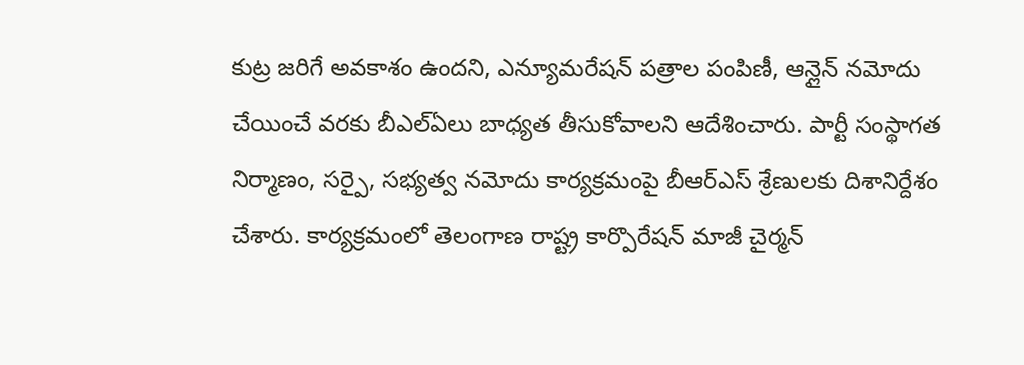కుట్ర జరిగే అవకాశం ఉందని, ఎన్యూమరేషన్ పత్రాల పంపిణీ, ఆన్లైన్ నమోదు చేయించే వరకు బీఎల్ఏలు బాధ్యత తీసుకోవాలని ఆదేశించారు. పార్టీ సంస్థాగత నిర్మాణం, సర్పై, సభ్యత్వ నమోదు కార్యక్రమంపై బీఆర్ఎస్ శ్రేణులకు దిశానిర్దేశం చేశారు. కార్యక్రమంలో తెలంగాణ రాష్ట్ర కార్పొరేషన్ మాజీ చైర్మన్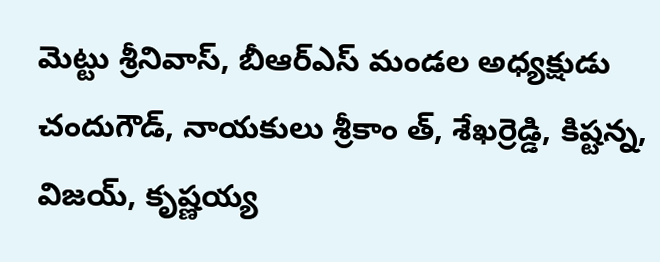మెట్టు శ్రీనివాస్, బీఆర్ఎస్ మండల అధ్యక్షుడు చందుగౌడ్, నాయకులు శ్రీకాం త్, శేఖర్రెడ్డి, కిష్టన్న, విజయ్, కృష్ణయ్య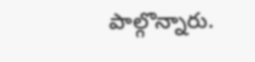పాల్గొన్నారు.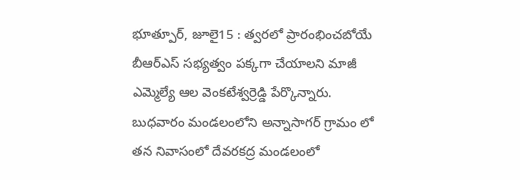భూత్పూర్, జూలై15 : త్వరలో ప్రారంభించబోయే బీఆర్ఎస్ సభ్యత్వం పక్కగా చేయాలని మాజీ ఎమ్మెల్యే ఆల వెంకటేశ్వర్రెడ్డి పేర్కొన్నారు. బుధవారం మండలంలోని అన్నాసాగర్ గ్రామం లో తన నివాసంలో దేవరకద్ర మండలంలో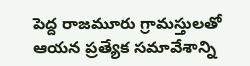పెద్ద రాజమూరు గ్రామస్తులతో ఆయన ప్రత్యేక సమావేశాన్ని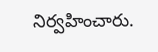నిర్వహించారు.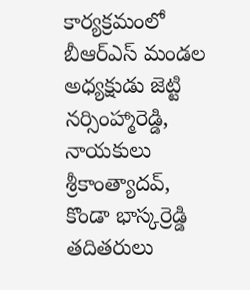కార్యక్రమంలో బీఆర్ఎస్ మండల అధ్యక్షుడు జెట్టి నర్సింహ్మారెడ్డి, నాయకులు శ్రీకాంత్యాదవ్, కొండా భాస్కర్రెడ్డి తదితరులు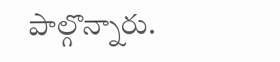పాల్గొన్నారు.